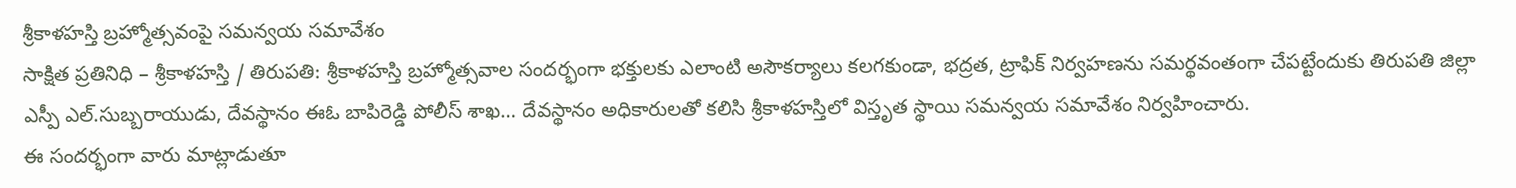శ్రీకాళహస్తి బ్రహ్మోత్సవంపై సమన్వయ సమావేశం
సాక్షిత ప్రతినిధి – శ్రీకాళహస్తి / తిరుపతి: శ్రీకాళహస్తి బ్రహ్మోత్సవాల సందర్భంగా భక్తులకు ఎలాంటి అసౌకర్యాలు కలగకుండా, భద్రత, ట్రాఫిక్ నిర్వహణను సమర్థవంతంగా చేపట్టేందుకు తిరుపతి జిల్లా ఎస్పీ ఎల్.సుబ్బరాయుడు, దేవస్థానం ఈఓ బాపిరెడ్డి పోలీస్ శాఖ… దేవస్థానం అధికారులతో కలిసి శ్రీకాళహస్తిలో విస్తృత స్థాయి సమన్వయ సమావేశం నిర్వహించారు.
ఈ సందర్భంగా వారు మాట్లాడుతూ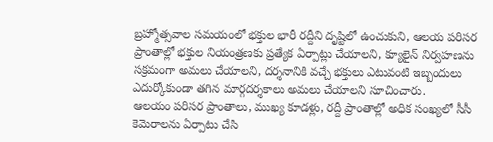బ్రహ్మోత్సవాల సమయంలో భక్తుల భారీ రద్దీని దృష్టిలో ఉంచుకుని, ఆలయ పరిసర ప్రాంతాల్లో భక్తుల నియంత్రణకు ప్రత్యేక ఏర్పాట్లు చేయాలని, క్యూలైన్ నిర్వహణను సక్రమంగా అమలు చేయాలని, దర్శనానికి వచ్చే భక్తులు ఎటువంటి ఇబ్బందులు ఎదుర్కోకుండా తగిన మార్గదర్శకాలు అమలు చేయాలని సూచించారు.
ఆలయం పరిసర ప్రాంతాలు, ముఖ్య కూడళ్లు, రద్దీ ప్రాంతాల్లో అధిక సంఖ్యలో సీసీ కెమెరాలను ఏర్పాటు చేసి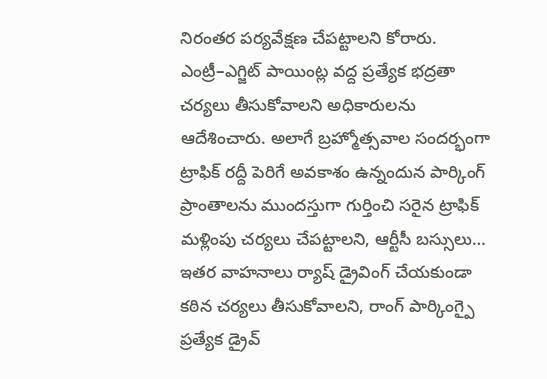నిరంతర పర్యవేక్షణ చేపట్టాలని కోరారు. ఎంట్రీ–ఎగ్జిట్ పాయింట్ల వద్ద ప్రత్యేక భద్రతా చర్యలు తీసుకోవాలని అధికారులను ఆదేశించారు. అలాగే బ్రహ్మోత్సవాల సందర్భంగా ట్రాఫిక్ రద్దీ పెరిగే అవకాశం ఉన్నందున పార్కింగ్ ప్రాంతాలను ముందస్తుగా గుర్తించి సరైన ట్రాఫిక్ మళ్లింపు చర్యలు చేపట్టాలని, ఆర్టీసీ బస్సులు… ఇతర వాహనాలు ర్యాష్ డ్రైవింగ్ చేయకుండా కఠిన చర్యలు తీసుకోవాలని, రాంగ్ పార్కింగ్పై ప్రత్యేక డ్రైవ్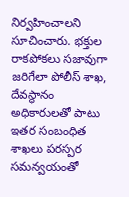నిర్వహించాలని సూచించారు. భక్తుల రాకపోకలు సజావుగా జరిగేలా పోలీస్ శాఖ, దేవస్థానం అధికారులతో పాటు ఇతర సంబంధిత శాఖలు పరస్పర సమన్వయంతో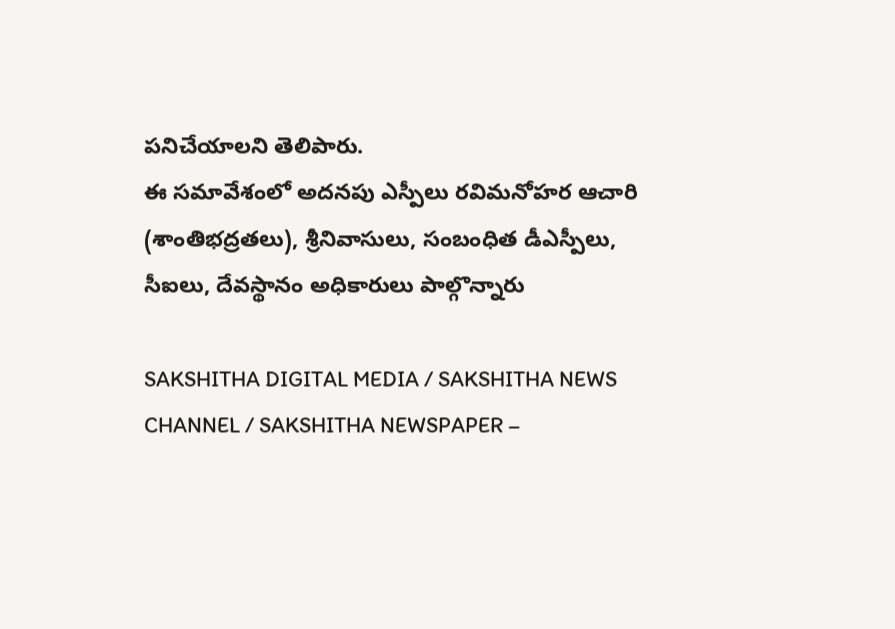పనిచేయాలని తెలిపారు.
ఈ సమావేశంలో అదనపు ఎస్పీలు రవిమనోహర ఆచారి (శాంతిభద్రతలు), శ్రీనివాసులు, సంబంధిత డీఎస్పీలు, సీఐలు, దేవస్థానం అధికారులు పాల్గొన్నారు

SAKSHITHA DIGITAL MEDIA / SAKSHITHA NEWS CHANNEL / SAKSHITHA NEWSPAPER –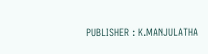PUBLISHER : K.MANJULATHA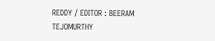REDDY / EDITOR : BEERAM TEJOMURTHY